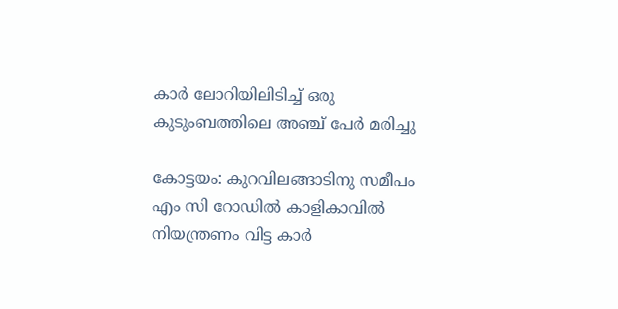കാര്‍ ലോറിയിലിടിച്ച്‌ ഒരു കുടുംബത്തിലെ അഞ്ച് പേര്‍ മരിച്ചു

കോട്ടയം: കുറവിലങ്ങാടിനു സമീപം എം സി റോഡില്‍ കാളികാവില്‍ നിയന്ത്രണം വിട്ട കാര്‍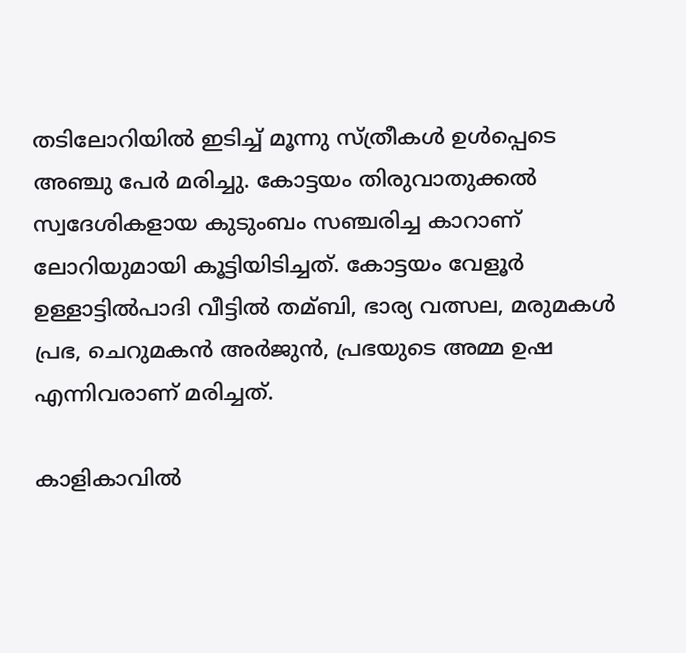തടിലോറിയില്‍ ഇടിച്ച്‌ മൂന്നു സ്ത്രീകള്‍ ഉള്‍പ്പെടെ അഞ്ചു പേര്‍ മരിച്ചു. കോട്ടയം തിരുവാതുക്കല്‍ സ്വദേശികളായ കുടുംബം സഞ്ചരിച്ച കാറാണ് ലോറിയുമായി കൂട്ടിയിടിച്ചത്. കോട്ടയം വേളൂര്‍ ഉള്ളാട്ടില്‍പാദി വീട്ടില്‍ തമ്ബി, ഭാര്യ വത്സല, മരുമകള്‍ പ്രഭ, ചെറുമകന്‍ അര്‍ജുന്‍, പ്രഭയുടെ അമ്മ ഉഷ എന്നിവരാണ് മരിച്ചത്.

കാളികാവില്‍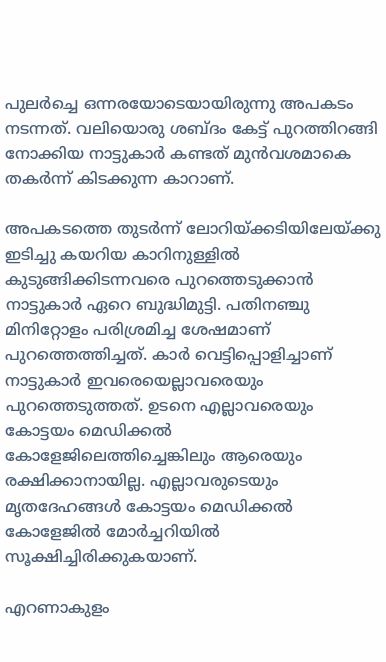പുലര്‍ച്ചെ ഒന്നരയോടെയായിരുന്നു അപകടം നടന്നത്. വലിയൊരു ശബ്ദം കേട്ട് പുറത്തിറങ്ങി നോക്കിയ നാട്ടുകാര്‍ കണ്ടത് മുന്‍വശമാകെ തകര്‍ന്ന് കിടക്കുന്ന കാറാണ്.

അപകടത്തെ തുടര്‍ന്ന് ലോറിയ്ക്കടിയിലേയ്ക്കു ഇടിച്ചു കയറിയ കാറിനുള്ളില്‍ കുടുങ്ങിക്കിടന്നവരെ പുറത്തെടുക്കാന്‍ നാട്ടുകാര്‍ ഏറെ ബുദ്ധിമുട്ടി. പതിനഞ്ചു മിനിറ്റോളം പരിശ്രമിച്ച ശേഷമാണ് പുറത്തെത്തിച്ചത്. കാര്‍ വെട്ടിപ്പൊളിച്ചാണ് നാട്ടുകാര്‍ ഇവരെയെല്ലാവരെയും പുറത്തെടുത്തത്. ഉടനെ എല്ലാവരെയും കോട്ടയം മെഡിക്കല്‍ കോളേജിലെത്തിച്ചെങ്കിലും ആരെയും രക്ഷിക്കാനായില്ല. എല്ലാവരുടെയും മൃതദേഹങ്ങള്‍ കോട്ടയം മെഡിക്കല്‍ കോളേജില്‍ മോര്‍ച്ചറിയില്‍ സൂക്ഷിച്ചിരിക്കുകയാണ്.

എറണാകുളം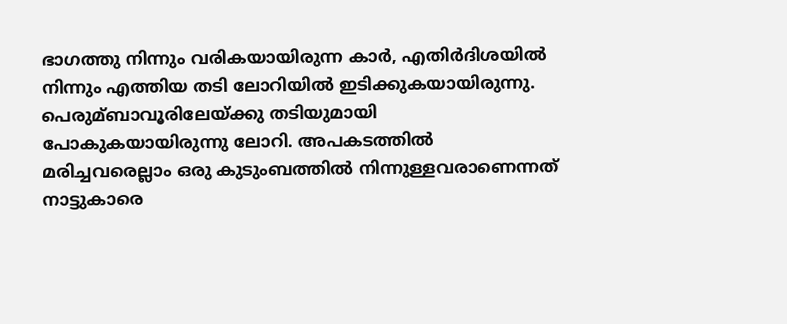ഭാഗത്തു നിന്നും വരികയായിരുന്ന കാര്‍, എതിര്‍ദിശയില്‍ നിന്നും എത്തിയ തടി ലോറിയില്‍ ഇടിക്കുകയായിരുന്നു.
പെരുമ്ബാവൂരിലേയ്ക്കു തടിയുമായി പോകുകയായിരുന്നു ലോറി. അപകടത്തില്‍ മരിച്ചവരെല്ലാം ഒരു കുടുംബത്തില്‍ നിന്നുള്ളവരാണെന്നത് നാട്ടുകാരെ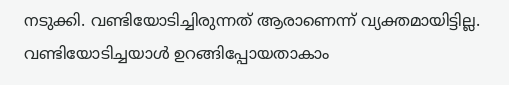നടുക്കി. വണ്ടിയോടിച്ചിരുന്നത് ആരാണെന്ന് വ്യക്തമായിട്ടില്ല. വണ്ടിയോടിച്ചയാള്‍ ഉറങ്ങിപ്പോയതാകാം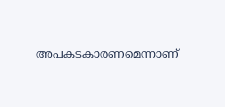അപകടകാരണമെന്നാണ്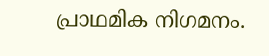പ്രാഥമിക നിഗമനം.